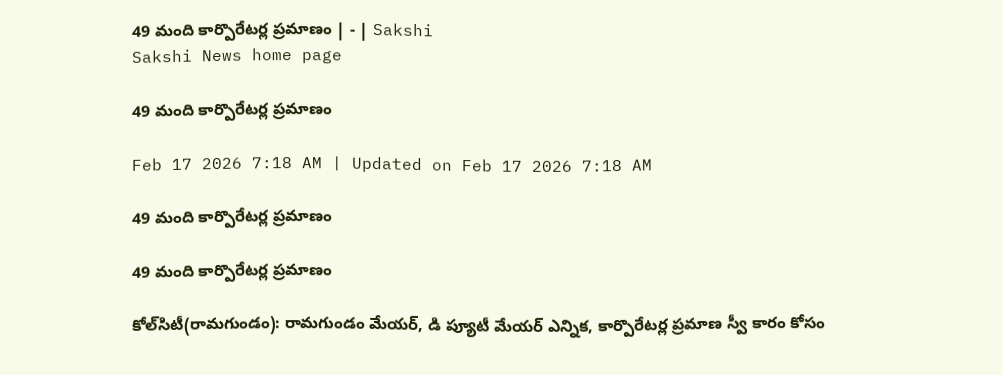49 మంది కార్పొరేటర్ల ప్రమాణం | - | Sakshi
Sakshi News home page

49 మంది కార్పొరేటర్ల ప్రమాణం

Feb 17 2026 7:18 AM | Updated on Feb 17 2026 7:18 AM

49 మంది కార్పొరేటర్ల ప్రమాణం

49 మంది కార్పొరేటర్ల ప్రమాణం

కోల్‌సిటీ(రామగుండం): రామగుండం మేయర్‌, డి ప్యూటీ మేయర్‌ ఎన్నిక, కార్పొరేటర్ల ప్రమాణ స్వీ కారం కోసం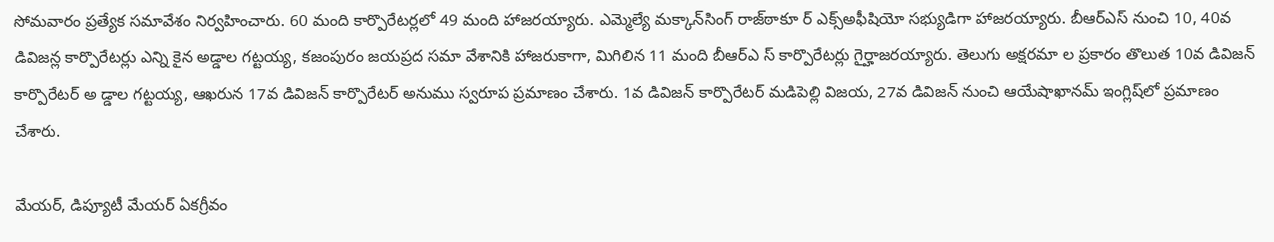సోమవారం ప్రత్యేక సమావేశం నిర్వహించారు. 60 మంది కార్పొరేటర్లలో 49 మంది హాజరయ్యారు. ఎమ్మెల్యే మక్కాన్‌సింగ్‌ రాజ్‌ఠాకూ ర్‌ ఎక్స్‌అఫీషియో సభ్యుడిగా హాజరయ్యారు. బీఆర్‌ఎస్‌ నుంచి 10, 40వ డివిజన్ల కార్పొరేటర్లు ఎన్ని కైన అడ్డాల గట్టయ్య, కజంపురం జయప్రద సమా వేశానికి హాజరుకాగా, మిగిలిన 11 మంది బీఆర్‌ఎ స్‌ కార్పొరేటర్లు గైర్హాజరయ్యారు. తెలుగు అక్షరమా ల ప్రకారం తొలుత 10వ డివిజన్‌ కార్పొరేటర్‌ అ డ్డాల గట్టయ్య, ఆఖరున 17వ డివిజన్‌ కార్పొరేటర్‌ అనుము స్వరూప ప్రమాణం చేశారు. 1వ డివిజన్‌ కార్పొరేటర్‌ మడిపెల్లి విజయ, 27వ డివిజన్‌ నుంచి ఆయేషాఖానమ్‌ ఇంగ్లిష్‌లో ప్రమాణం చేశారు.

మేయర్‌, డిప్యూటీ మేయర్‌ ఏకగ్రీవం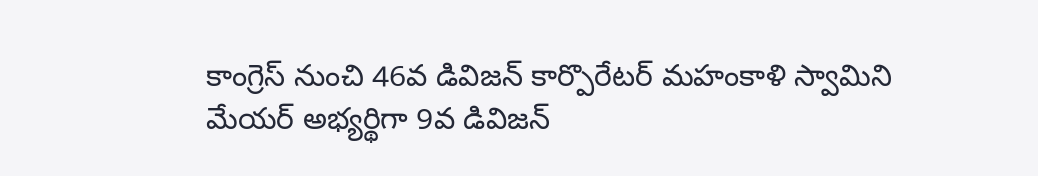కాంగ్రెస్‌ నుంచి 46వ డివిజన్‌ కార్పొరేటర్‌ మహంకాళి స్వామిని మేయర్‌ అభ్యర్థిగా 9వ డివిజన్‌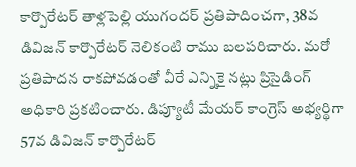కార్పొరేటర్‌ తాళ్లపెల్లి యుగందర్‌ ప్రతిపాదించగా, 38వ డివిజన్‌ కార్పొరేటర్‌ నెలికంటి రాము బలపరిచారు. మరో ప్రతిపాదన రాకపోవడంతో వీరే ఎన్నికై నట్లు ప్రిసైడింగ్‌ అధికారి ప్రకటించారు. డిప్యూటీ మేయర్‌ కాంగ్రెస్‌ అభ్యర్థిగా 57వ డివిజన్‌ కార్పొరేటర్‌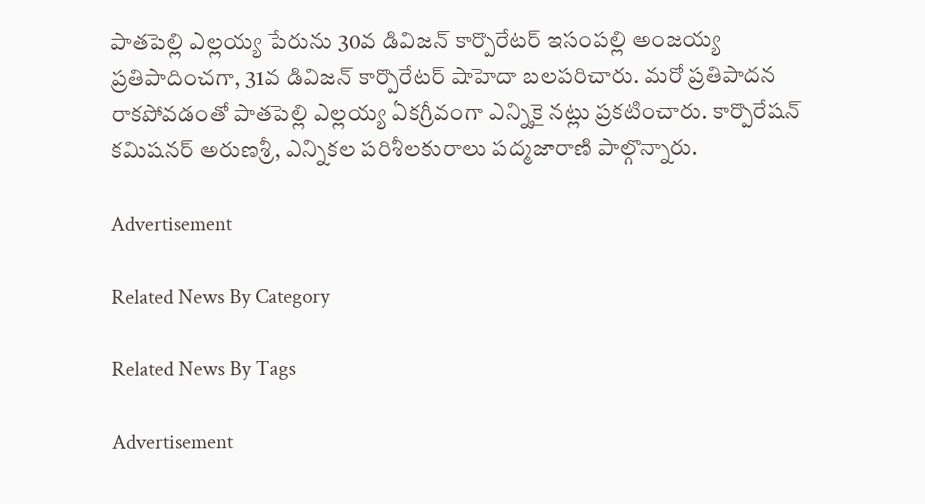పాతపెల్లి ఎల్లయ్య పేరును 30వ డివిజన్‌ కార్పొరేటర్‌ ఇసంపల్లి అంజయ్య ప్రతిపాదించగా, 31వ డివిజన్‌ కార్పొరేటర్‌ షాహెదా బలపరిచారు. మరో ప్రతిపాదన రాకపోవడంతో పాతపెల్లి ఎల్లయ్య ఏకగ్రీవంగా ఎన్నికై నట్లు ప్రకటించారు. కార్పొరేషన్‌ కమిషనర్‌ అరుణశ్రీ, ఎన్నికల పరిశీలకురాలు పద్మజారాణి పాల్గొన్నారు.

Advertisement

Related News By Category

Related News By Tags

Advertisement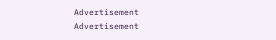Advertisement
Advertisement